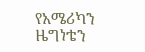የአሜሪካን ዜግነቴን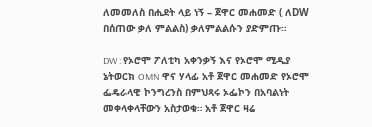ለመመለስ በሒደት ላይ ነኝ – ጀዋር መሐመድ ( ለDW በሰጠው ቃለ ምልልስ) ቃለምልልሱን ያድምጡ።

DW : የኦሮሞ ፖለቲካ አቀንቃኝ እና የኦሮሞ ሚዲያ ኔትወርክ OMN ዋና ሃላፊ አቶ ጀዋር መሐመድ የኦሮሞ ፌዴራላዊ ኮንግረንስ በምህጻሩ ኦፌኮን በአባልነት መቀላቀላቸውን አስታወቁ። አቶ ጀዋር ዛሬ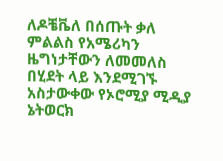ለዶቼቬለ በሰጡት ቃለ ምልልስ የአሜሪካን ዜግነታቸውን ለመመለስ በሂደት ላይ እንደሚገኙ አስታውቀው የኦሮሚያ ሚዲያ ኔትወርክ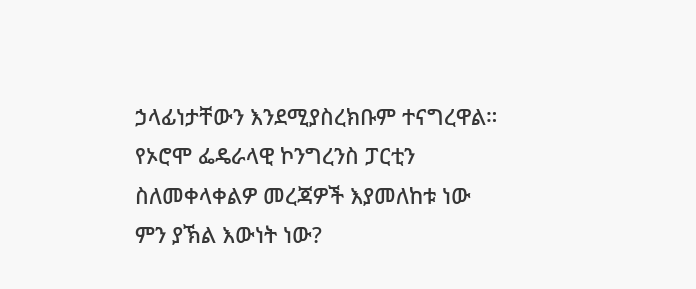ኃላፊነታቸውን እንደሚያስረክቡም ተናግረዋል። የኦሮሞ ፌዴራላዊ ኮንግረንስ ፓርቲን ስለመቀላቀልዎ መረጃዎች እያመለከቱ ነው ምን ያኽል እውነት ነው?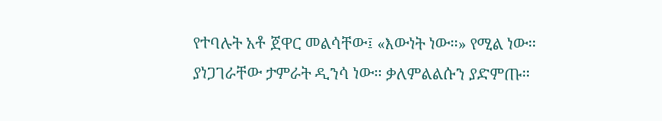የተባሉት አቶ ጀዋር መልሳቸው፤ «እውነት ነው።» የሚል ነው።
ያነጋገራቸው ታምራት ዲንሳ ነው። ቃለምልልሱን ያድምጡ።